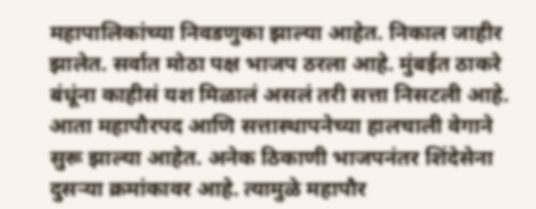महापालिकांच्या निवडणुका झाल्या आहेत. निकाल जाहीर झालेत. सर्वात मोठा पक्ष भाजप ठरला आहे. मुंबईत ठाकरे बंधूंना काहीसं यश मिळालं असलं तरी सत्ता निसटली आहे. आता महापौरपद आणि सत्तास्थापनेच्या हालचाली वेगाने सुरू झाल्या आहेत. अनेक ठिकाणी भाजपनंतर शिंदेसेना दुसऱ्या क्रमांकावर आहे. त्यामुळे महापौर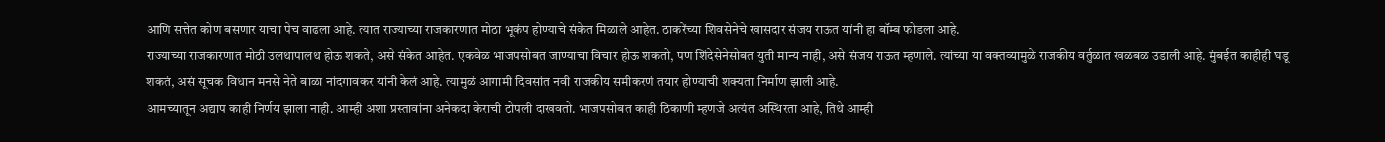आणि सत्तेत कोण बसणार याचा पेच वाढला आहे. त्यात राज्याच्या राजकारणात मोठा भूकंप होण्याचे संकेत मिळाले आहेत. ठाकरेंच्या शिवसेनेचे खासदार संजय राऊत यांनी हा बॉम्ब फोडला आहे.
राज्याच्या राजकारणात मोठी उलथापालथ होऊ शकते, असे संकेत आहेत. एकवेळ भाजपसोबत जाण्याचा विचार होऊ शकतो, पण शिंदेसेनेसोबत युती मान्य नाही, असे संजय राऊत म्हणाले. त्यांच्या या वक्तव्यामुळे राजकीय वर्तुळात खळबळ उडाली आहे. मुंबईत काहीही घडू शकतं, असं सूचक विधान मनसे नेते बाळा नांदगावकर यांनी केलं आहे. त्यामुळं आगामी दिवसांत नवी राजकीय समीकरणं तयार होण्याची शक्यता निर्माण झाली आहे.
आमच्यातून अद्याप काही निर्णय झाला नाही. आम्ही अशा प्रस्तावांना अनेकदा केराची टोपली दाखवतो. भाजपसोबत काही ठिकाणी म्हणजे अत्यंत अस्थिरता आहे, तिथे आम्ही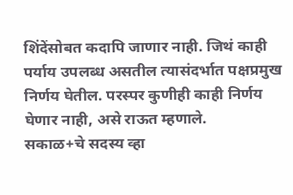शिंदेंसोबत कदापि जाणार नाही. जिथं काही पर्याय उपलब्ध असतील त्यासंदर्भात पक्षप्रमुख निर्णय घेतील. परस्पर कुणीही काही निर्णय घेणार नाही, असे राऊत म्हणाले.
सकाळ+चे सदस्य व्हा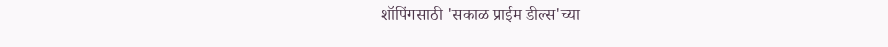शॉपिंगसाठी 'सकाळ प्राईम डील्स'च्या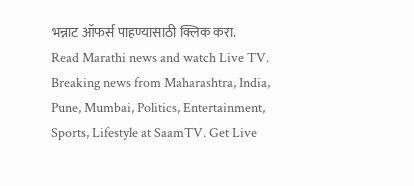भन्नाट ऑफर्स पाहण्यासाठी क्लिक करा.
Read Marathi news and watch Live TV. Breaking news from Maharashtra, India, Pune, Mumbai, Politics, Entertainment, Sports, Lifestyle at SaamTV. Get Live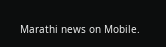Marathi news on Mobile.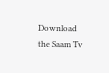Download the Saam Tv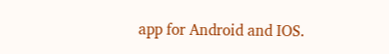app for Android and IOS.